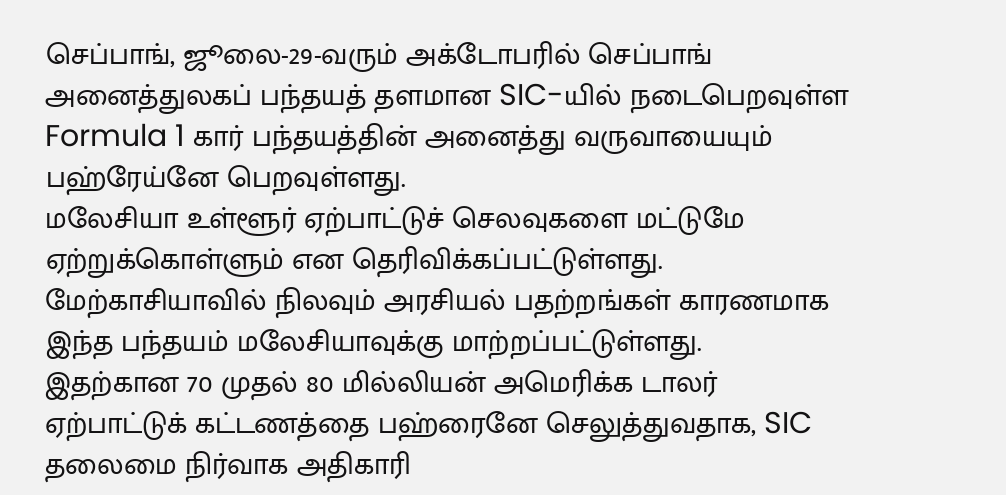செப்பாங், ஜூலை-29-வரும் அக்டோபரில் செப்பாங் அனைத்துலகப் பந்தயத் தளமான SIC-யில் நடைபெறவுள்ள Formula 1 கார் பந்தயத்தின் அனைத்து வருவாயையும் பஹ்ரேய்னே பெறவுள்ளது.
மலேசியா உள்ளூர் ஏற்பாட்டுச் செலவுகளை மட்டுமே ஏற்றுக்கொள்ளும் என தெரிவிக்கப்பட்டுள்ளது.
மேற்காசியாவில் நிலவும் அரசியல் பதற்றங்கள் காரணமாக இந்த பந்தயம் மலேசியாவுக்கு மாற்றப்பட்டுள்ளது.
இதற்கான 70 முதல் 80 மில்லியன் அமெரிக்க டாலர் ஏற்பாட்டுக் கட்டணத்தை பஹ்ரைனே செலுத்துவதாக, SIC தலைமை நிர்வாக அதிகாரி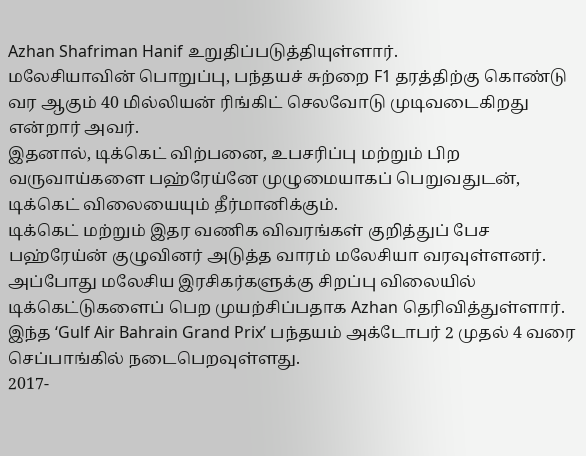Azhan Shafriman Hanif உறுதிப்படுத்தியுள்ளார்.
மலேசியாவின் பொறுப்பு, பந்தயச் சுற்றை F1 தரத்திற்கு கொண்டு வர ஆகும் 40 மில்லியன் ரிங்கிட் செலவோடு முடிவடைகிறது என்றார் அவர்.
இதனால், டிக்கெட் விற்பனை, உபசரிப்பு மற்றும் பிற வருவாய்களை பஹ்ரேய்னே முழுமையாகப் பெறுவதுடன், டிக்கெட் விலையையும் தீர்மானிக்கும்.
டிக்கெட் மற்றும் இதர வணிக விவரங்கள் குறித்துப் பேச பஹ்ரேய்ன் குழுவினர் அடுத்த வாரம் மலேசியா வரவுள்ளனர்.
அப்போது மலேசிய இரசிகர்களுக்கு சிறப்பு விலையில் டிக்கெட்டுகளைப் பெற முயற்சிப்பதாக Azhan தெரிவித்துள்ளார்.
இந்த ‘Gulf Air Bahrain Grand Prix’ பந்தயம் அக்டோபர் 2 முதல் 4 வரை செப்பாங்கில் நடைபெறவுள்ளது.
2017-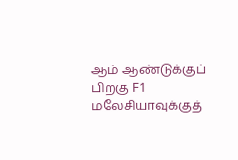ஆம் ஆண்டுக்குப் பிறகு F1 மலேசியாவுக்குத்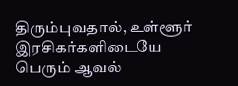திரும்புவதால், உள்ளூர் இரசிகர்களிடையே பெரும் ஆவல்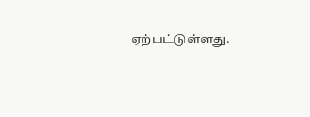ஏற்பட்டுள்ளது.